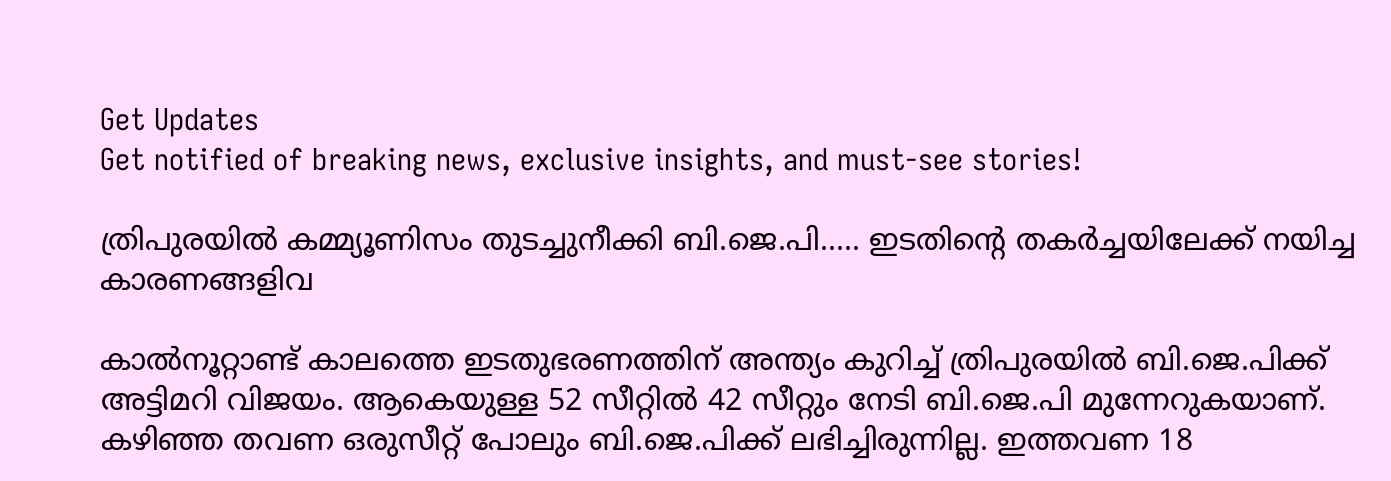Get Updates
Get notified of breaking news, exclusive insights, and must-see stories!

ത്രിപുരയിൽ കമ്മ്യൂണിസം തുടച്ചുനീക്കി ബി.ജെ.പി..... ഇടതിന്‍റെ തകർച്ചയിലേക്ക് നയിച്ച കാരണങ്ങളിവ

കാൽനൂറ്റാണ്ട് കാലത്തെ ഇടതുഭരണത്തിന് അന്ത്യം കുറിച്ച് ത്രിപുരയിൽ ബി.ജെ.പിക്ക് അട്ടിമറി വിജയം. ആകെയുള്ള 52 സീറ്റിൽ 42 സീറ്റും നേടി ബി.ജെ.പി മുന്നേറുകയാണ്. കഴിഞ്ഞ തവണ ഒരുസീറ്റ് പോലും ബി.ജെ.പിക്ക് ലഭിച്ചിരുന്നില്ല. ഇത്തവണ 18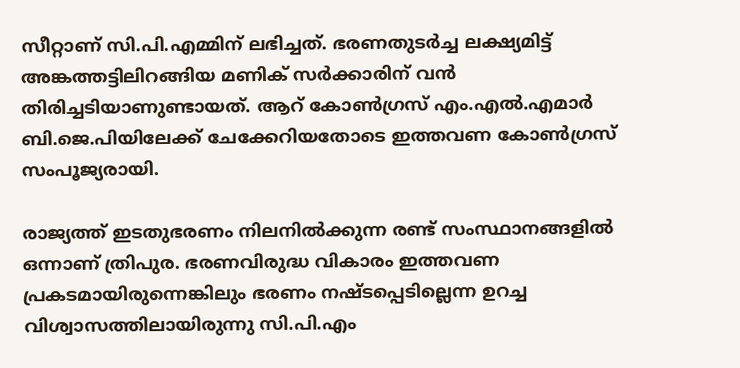സീറ്റാണ് സി.പി.എമ്മിന് ലഭിച്ചത്. ഭരണതുടർച്ച ലക്ഷ്യമിട്ട് അങ്കത്തട്ടിലിറങ്ങിയ മണിക് സർക്കാരിന് വൻ തിരിച്ചടിയാണുണ്ടായത്. ആറ് കോൺഗ്രസ് എം.എൽ.എമാർ ബി.ജെ.പിയിലേക്ക് ചേക്കേറിയതോടെ ഇത്തവണ കോൺഗ്രസ് സംപൂജ്യരായി.

രാജ്യത്ത് ഇടതുഭരണം നിലനിൽക്കുന്ന രണ്ട് സംസ്ഥാനങ്ങളിൽ ഒന്നാണ് ത്രിപുര. ഭരണവിരുദ്ധ വികാരം ഇത്തവണ പ്രകടമായിരുന്നെങ്കിലും ഭരണം നഷ്ടപ്പെടില്ലെന്ന ഉറച്ച വിശ്വാസത്തിലായിരുന്നു സി.പി.എം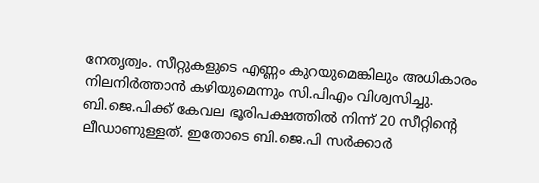നേതൃത്വം. സീറ്റുകളുടെ എണ്ണം കുറയുമെങ്കിലും അധികാരം നിലനിർത്താൻ കഴിയുമെന്നും സി.പിഎം വിശ്വസിച്ചു. ബി.ജെ.പിക്ക് കേവല ഭൂരിപക്ഷത്തിൽ നിന്ന് 20 സീറ്റിന്‍റെ ലീഡാണുള്ളത്. ഇതോടെ ബി.ജെ.പി സർക്കാർ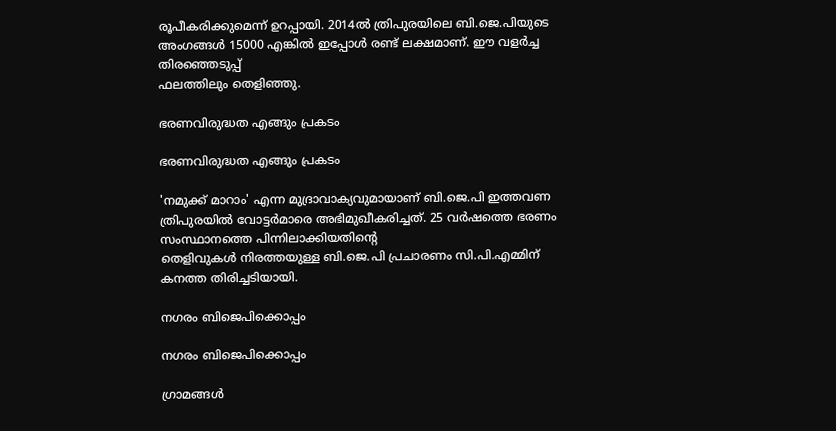രൂപീകരിക്കുമെന്ന് ഉറപ്പായി. 2014ൽ ത്രിപുരയിലെ ബി.ജെ.പിയുടെ അംഗങ്ങൾ 15000 എങ്കിൽ ഇപ്പോൾ രണ്ട് ലക്ഷമാണ്. ഈ വളർച്ച തിരഞ്ഞെടുപ്പ്
ഫലത്തിലും തെളിഞ്ഞു.

ഭരണവിരുദ്ധത എങ്ങും പ്രകടം

ഭരണവിരുദ്ധത എങ്ങും പ്രകടം

'നമുക്ക് മാറാം' എന്ന മുദ്രാവാക്യവുമായാണ് ബി.ജെ.പി ഇത്തവണ ത്രിപുരയില്‍ വോട്ടർമാരെ അഭിമുഖീകരിച്ചത്. 25 വർഷത്തെ ഭരണം സംസ്ഥാനത്തെ പിന്നിലാക്കിയതിന്‍റെ
തെളിവുകൾ നിരത്തയുള്ള ബി.ജെ.പി പ്രചാരണം സി.പി.എമ്മിന് കനത്ത തിരിച്ചടിയായി.

നഗരം ബിജെപിക്കൊപ്പം

നഗരം ബിജെപിക്കൊപ്പം

ഗ്രാമങ്ങൾ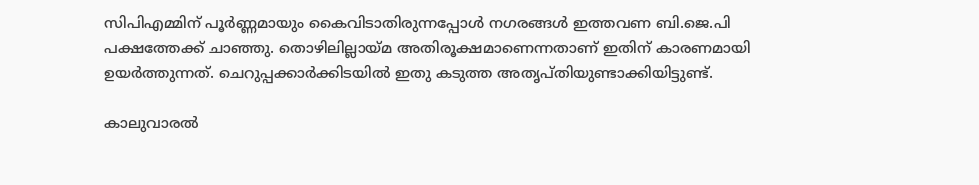സിപിഎമ്മിന് പൂർണ്ണമായും കൈവിടാതിരുന്നപ്പോൾ നഗരങ്ങൾ ഇത്തവണ ബി.ജെ.പി പക്ഷത്തേക്ക് ചാഞ്ഞു. തൊഴിലില്ലായ്മ അതിരൂക്ഷമാണെന്നതാണ് ഇതിന് കാരണമായി ഉയർത്തുന്നത്. ചെറുപ്പക്കാർക്കിടയിൽ ഇതു കടുത്ത അതൃപ്തിയുണ്ടാക്കിയിട്ടുണ്ട്.

കാലുവാരൽ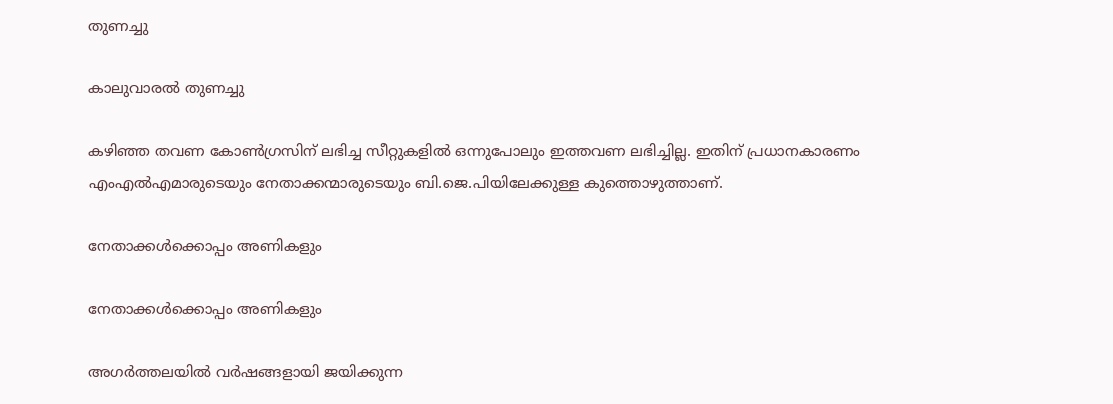തുണച്ചു

കാലുവാരൽ തുണച്ചു

കഴിഞ്ഞ തവണ കോൺഗ്രസിന് ലഭിച്ച സീറ്റുകളിൽ ഒന്നുപോലും ഇത്തവണ ലഭിച്ചില്ല. ഇതിന് പ്രധാനകാരണം എംഎൽഎമാരുടെയും നേതാക്കന്മാരുടെയും ബി.ജെ.പിയിലേക്കുള്ള കുത്തൊഴുത്താണ്.

നേതാക്കള്‍ക്കൊപ്പം അണികളും

നേതാക്കള്‍ക്കൊപ്പം അണികളും

അഗർത്തലയിൽ വർഷങ്ങളായി ജയിക്കുന്ന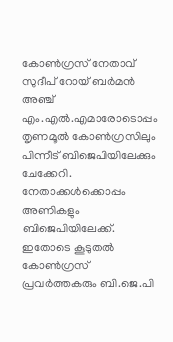കോൺഗ്രസ് നേതാവ് സുദീപ് റോയ് ബർമൻ അഞ്ച് എം.എൽ.എമാരോടൊപ്പം തൃണമൂൽ കോൺഗ്രസിലും പിന്നീട് ബിജെപിയിലേക്കും ചേക്കേറി. നേതാക്കൾക്കൊപ്പം അണികളും ബിജെപിയിലേക്ക്. ഇതോടെ കൂടുതൽ കോൺഗ്രസ് പ്രവർത്തകരും ബി.ജെ.പി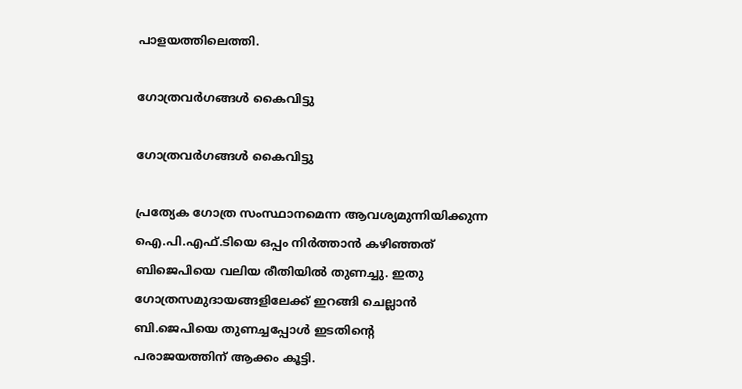പാളയത്തിലെത്തി.

ഗോത്രവർഗങ്ങൾ കൈവിട്ടു

ഗോത്രവർഗങ്ങൾ കൈവിട്ടു

പ്രത്യേക ഗോത്ര സംസ്ഥാനമെന്ന ആവശ്യമുന്നിയിക്കുന്ന ഐ.പി.എഫ്.ടിയെ ഒപ്പം നിർത്താൻ കഴിഞ്ഞത് ബിജെപിയെ വലിയ രീതിയിൽ തുണച്ചു. ഇതു ഗോത്രസമുദായങ്ങളിലേക്ക് ഇറങ്ങി ചെല്ലാൻ ബി.ജെപിയെ തുണച്ചപ്പോൾ ഇടതിന്‍റെ
പരാജയത്തിന് ആക്കം കൂട്ടി.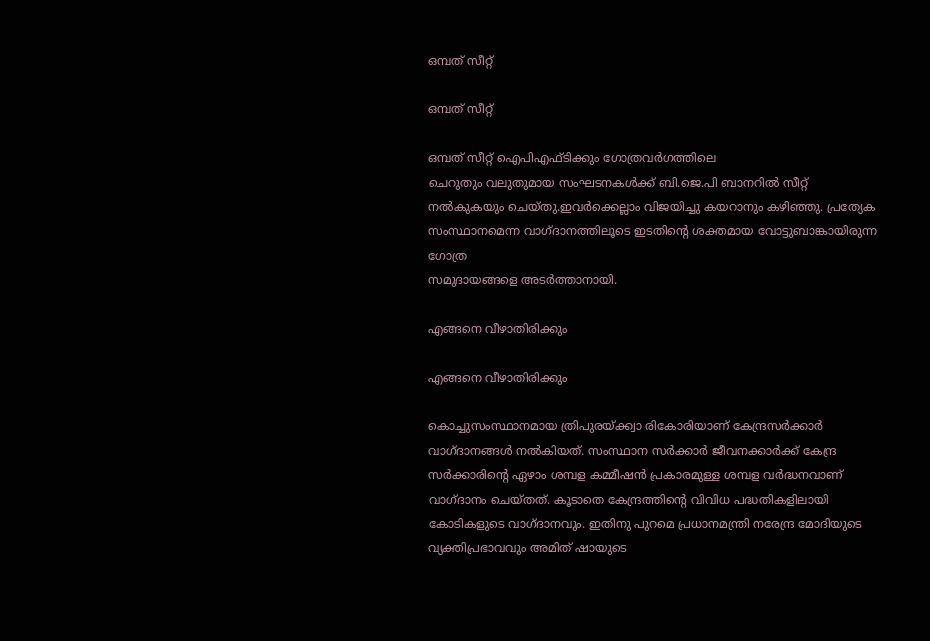ഒമ്പത് സീറ്റ്

ഒമ്പത് സീറ്റ്

ഒമ്പത് സീറ്റ് ഐപിഎഫ്ടിക്കും ഗോത്രവർഗത്തിലെ
ചെറുതും വലുതുമായ സംഘടനകൾക്ക് ബി.ജെ.പി ബാനറിൽ സീറ്റ് നൽകുകയും ചെയ്തു.ഇവർക്കെല്ലാം വിജയിച്ചു കയറാനും കഴിഞ്ഞു. പ്രത്യേക സംസ്ഥാനമെന്ന വാഗ്ദാനത്തിലൂടെ ഇടതിന്‍റെ ശക്തമായ വോട്ടുബാങ്കായിരുന്ന ഗോത്ര
സമുദായങ്ങളെ അടർത്താനായി.

എങ്ങനെ വീഴാതിരിക്കും

എങ്ങനെ വീഴാതിരിക്കും

കൊച്ചുസംസ്ഥാനമായ ത്രിപുരയ്ക്ക്വാ രികോരിയാണ് കേന്ദ്രസർക്കാർ വാഗ്ദാനങ്ങൾ നൽകിയത്. സംസ്ഥാന സർക്കാർ ജീവനക്കാർക്ക് കേന്ദ്ര സർക്കാരിന്‍റെ ഏഴാം ശമ്പള കമ്മീഷൻ പ്രകാരമുള്ള ശമ്പള വർദ്ധനവാണ് വാഗ്ദാനം ചെയ്തത്. കൂടാതെ കേന്ദ്രത്തിന്‍റെ വിവിധ പദ്ധതികളിലായി കോടികളുടെ വാഗ്ദാനവും. ഇതിനു പുറമെ പ്രധാനമന്ത്രി നരേന്ദ്ര മോദിയുടെ വ്യക്തിപ്രഭാവവും അമിത് ഷായുടെ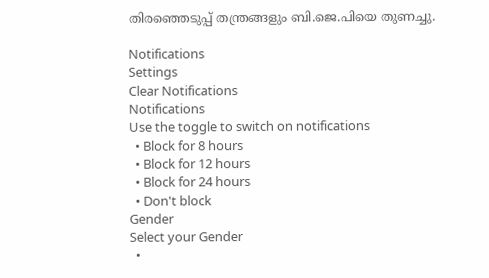തിരഞ്ഞെടുപ്പ് തന്ത്രങ്ങളും ബി.ജെ.പിയെ തുണച്ചു.

Notifications
Settings
Clear Notifications
Notifications
Use the toggle to switch on notifications
  • Block for 8 hours
  • Block for 12 hours
  • Block for 24 hours
  • Don't block
Gender
Select your Gender
  •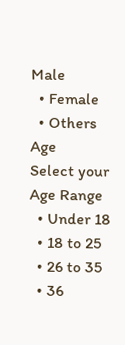Male
  • Female
  • Others
Age
Select your Age Range
  • Under 18
  • 18 to 25
  • 26 to 35
  • 36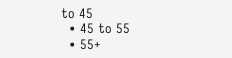to 45
  • 45 to 55
  • 55+